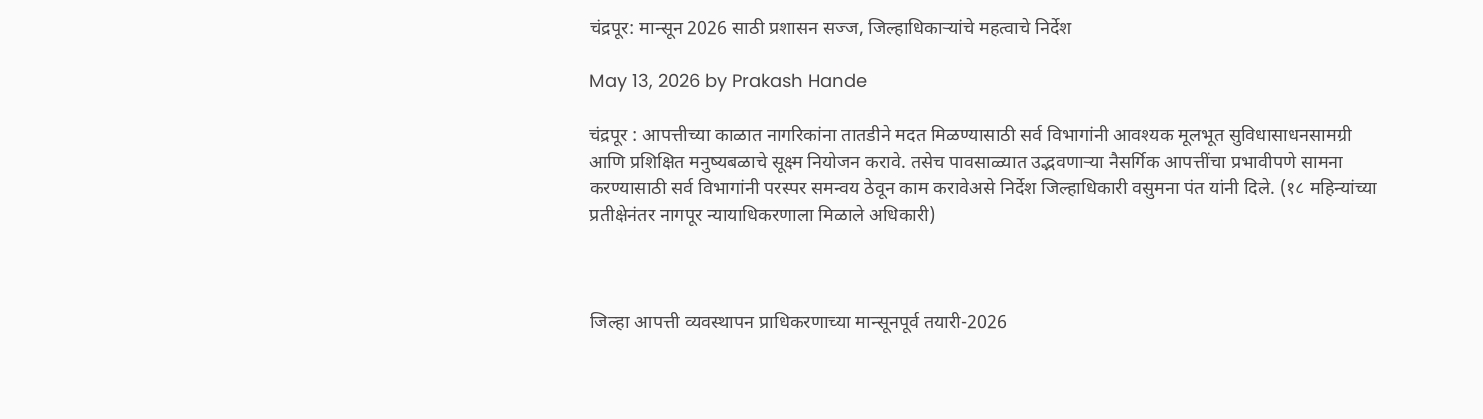चंद्रपूर: मान्सून 2026 साठी प्रशासन सज्ज, जिल्हाधिकाऱ्यांचे महत्वाचे निर्देश

May 13, 2026 by Prakash Hande

चंद्रपूर : आपत्तीच्या काळात नागरिकांना तातडीने मदत मिळण्यासाठी सर्व विभागांनी आवश्यक मूलभूत सुविधासाधनसामग्री आणि प्रशिक्षित मनुष्यबळाचे सूक्ष्म नियोजन करावे. तसेच पावसाळ्यात उद्भवणाऱ्या नैसर्गिक आपत्तींचा प्रभावीपणे सामना करण्यासाठी सर्व विभागांनी परस्पर समन्वय ठेवून काम करावेअसे निर्देश जिल्हाधिकारी वसुमना पंत यांनी दिले. (१८ महिन्यांच्या प्रतीक्षेनंतर नागपूर न्यायाधिकरणाला मिळाले अधिकारी)



जिल्हा आपत्ती व्यवस्थापन प्राधिकरणाच्या मान्सूनपूर्व तयारी-2026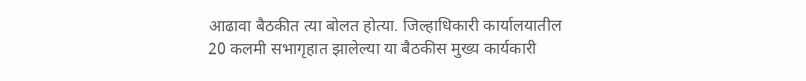आढावा बैठकीत त्या बोलत होत्या. जिल्हाधिकारी कार्यालयातील 20 कलमी सभागृहात झालेल्या या बैठकीस मुख्य कार्यकारी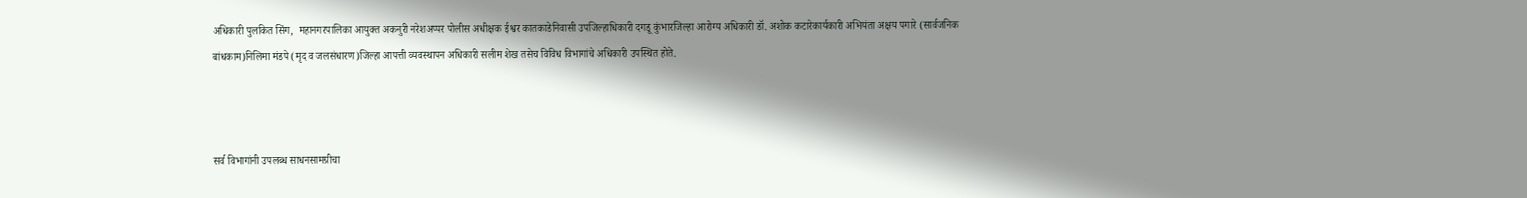अधिकारी पुलकित सिंग,  महानगरपालिका आयुक्त अकनुरी नरेशअप्पर पोलीस अधीक्षक ईश्वर कातकाडेनिवासी उपजिल्हाधिकारी दगडू कुंभारजिल्हा आरोग्य अधिकारी डॉ. अशोक कटारेकार्यकारी अभियंता अक्षय पगारे (सार्वजनिक बांधकाम)निलिमा मंडपे (मृद व जलसंधारण)जिल्हा आपत्ती व्यवस्थापन अधिकारी सलीम शेख तसेच विविध विभागांचे अधिकारी उपस्थित होते.



सर्व विभागांनी उपलब्ध साधनसामग्रीचा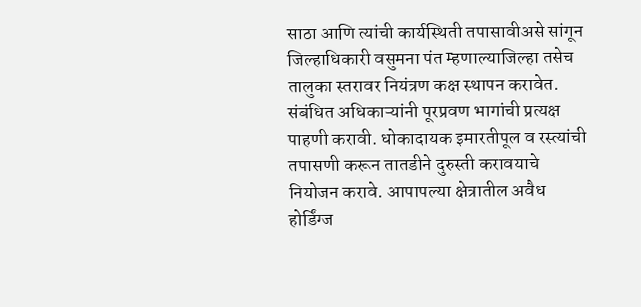साठा आणि त्यांची कार्यस्थिती तपासावीअसे सांगून जिल्हाधिकारी वसुमना पंत म्हणाल्याजिल्हा तसेच तालुका स्तरावर नियंत्रण कक्ष स्थापन करावेत.  संबंधित अधिकाऱ्यांनी पूरप्रवण भागांची प्रत्यक्ष पाहणी करावी. धोकादायक इमारतीपूल व रस्त्यांची तपासणी करून तातडीने दुरुस्ती करावयाचे नियोजन करावे. आपापल्या क्षेत्रातील अवैध होर्डिंग्ज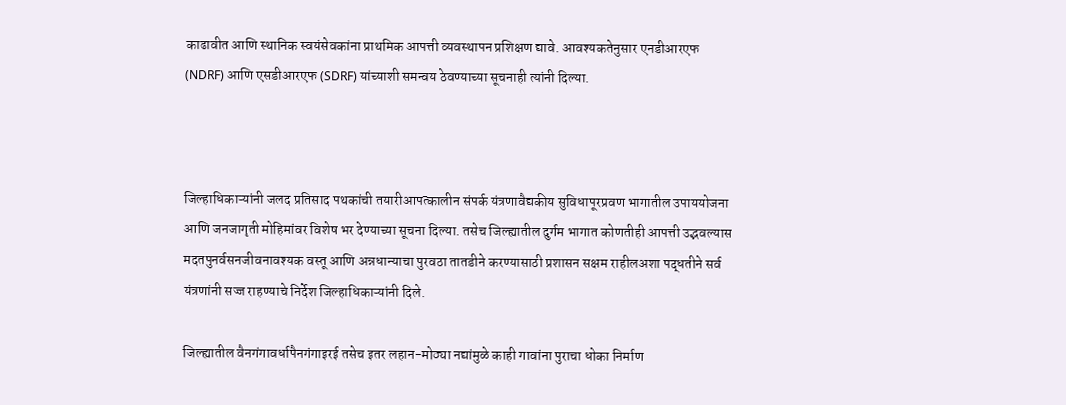काढावीत आणि स्थानिक स्वयंसेवकांना प्राथमिक आपत्ती व्यवस्थापन प्रशिक्षण द्यावे. आवश्यकतेनुसार एनडीआरएफ (NDRF) आणि एसडीआरएफ (SDRF) यांच्याशी समन्वय ठेवण्याच्या सूचनाही त्यांनी दिल्या.



जिल्हाधिकाऱ्यांनी जलद प्रतिसाद पथकांची तयारीआपत्कालीन संपर्क यंत्रणावैद्यकीय सुविधापूरप्रवण भागातील उपाययोजना आणि जनजागृती मोहिमांवर विशेष भर देण्याच्या सूचना दिल्या. तसेच जिल्ह्यातील दुर्गम भागात कोणतीही आपत्ती उद्भवल्यास मदतपुनर्वसनजीवनावश्यक वस्तू आणि अन्नधान्याचा पुरवठा तातडीने करण्यासाठी प्रशासन सक्षम राहीलअशा पद्धतीने सर्व यंत्रणांनी सज्ज राहण्याचे निर्देश जिल्हाधिकाऱ्यांनी दिले.

जिल्ह्यातील वैनगंगावर्धापैनगंगाइरई तसेच इतर लहान-मोठ्या नद्यांमुळे काही गावांना पुराचा धोका निर्माण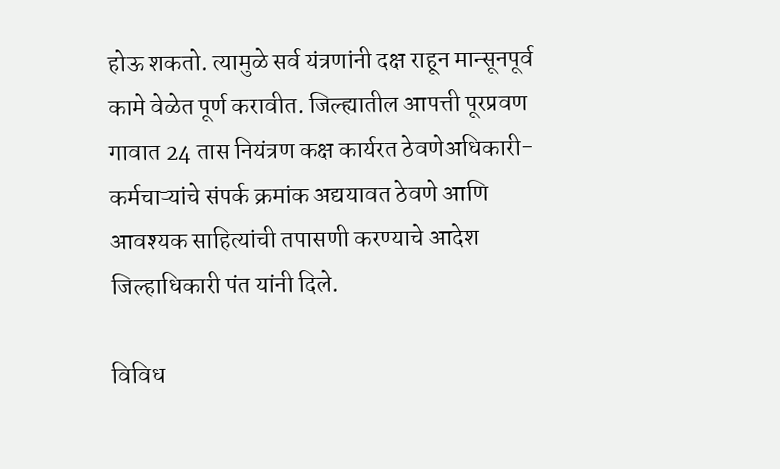होऊ शकतो. त्यामुळे सर्व यंत्रणांनी दक्ष राहून मान्सूनपूर्व कामे वेळेत पूर्ण करावीत. जिल्ह्यातील आपत्ती पूरप्रवण गावात 24 तास नियंत्रण कक्ष कार्यरत ठेवणेअधिकारी-कर्मचाऱ्यांचे संपर्क क्रमांक अद्ययावत ठेवणे आणि आवश्यक साहित्यांची तपासणी करण्याचे आदेश जिल्हाधिकारी पंत यांनी दिले.

विविध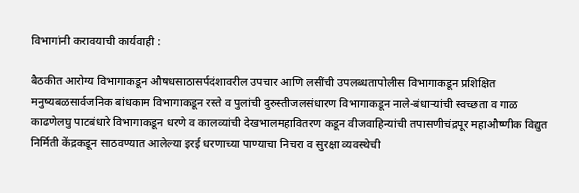विभागांनी करावयाची कार्यवाही :

बैठकीत आरोग्य विभागाकडून औषधसाठासर्पदंशावरील उपचार आणि लसींची उपलब्धतापोलीस विभागाकडून प्रशिक्षित मनुष्यबळसार्वजनिक बांधकाम विभागाकडून रस्ते व पुलांची दुरुस्तीजलसंधारण विभागाकडून नाले-बंधाऱ्यांची स्वच्छता व गाळ काढणेलघु पाटबंधारे विभागाकडून धरणे व कालव्यांची देखभालमहावितरण कडून वीजवाहिन्यांची तपासणीचंद्रपूर महाऔष्णीक विद्युत निर्मिती केंद्रकडून साठवण्यात आलेल्या इरई धरणाच्या पाण्याचा निचरा व सुरक्षा व्यवस्थेची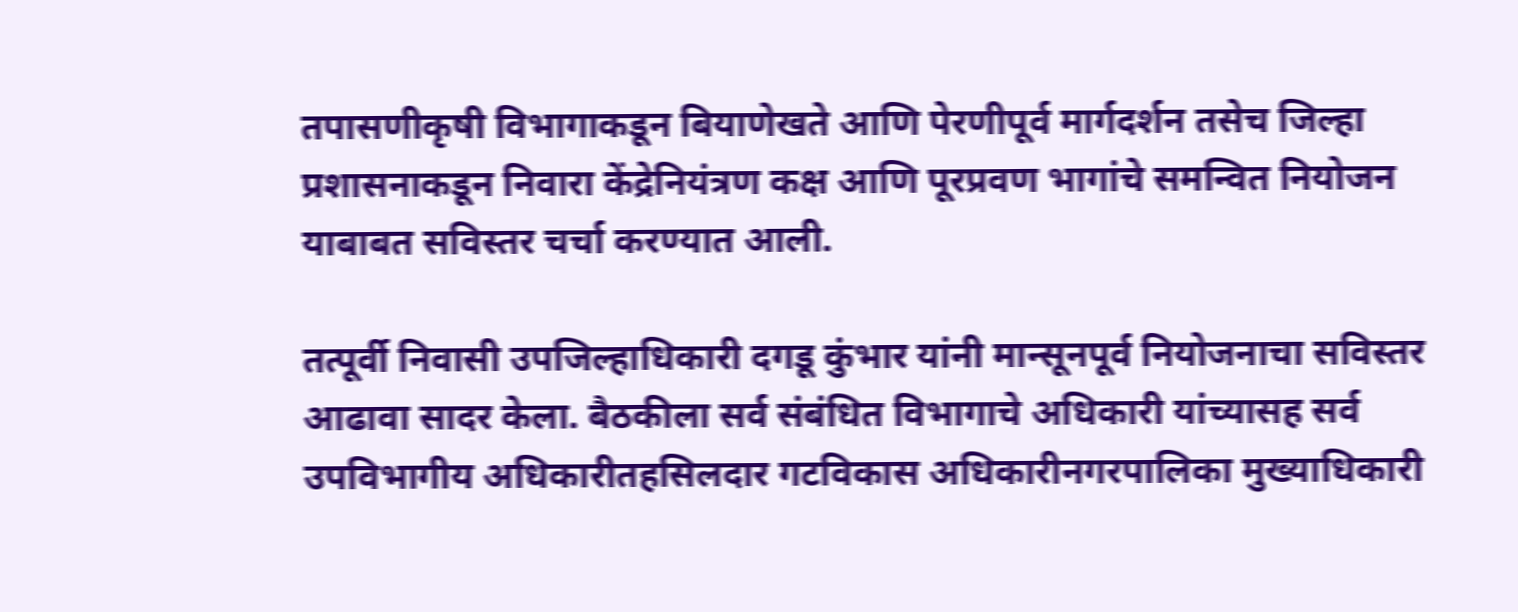तपासणीकृषी विभागाकडून बियाणेखते आणि पेरणीपूर्व मार्गदर्शन तसेच जिल्हा प्रशासनाकडून निवारा केंद्रेनियंत्रण कक्ष आणि पूरप्रवण भागांचे समन्वित नियोजन याबाबत सविस्तर चर्चा करण्यात आली.

तत्पूर्वी निवासी उपजिल्हाधिकारी दगडू कुंभार यांनी मान्सूनपूर्व नियोजनाचा सविस्तर आढावा सादर केला. बैठकीला सर्व संबंधित विभागाचे अधिकारी यांच्यासह सर्व उपविभागीय अधिकारीतहसिलदार गटविकास अधिकारीनगरपालिका मुख्याधिकारी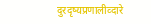दुरदृष्यप्रणालीव्दारे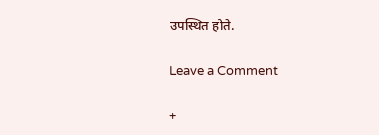उपस्थित होते.

Leave a Comment

+